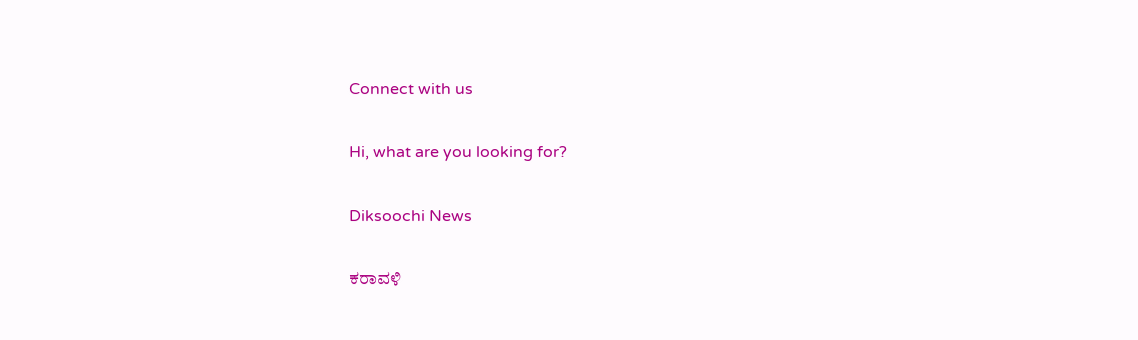Connect with us

Hi, what are you looking for?

Diksoochi News

ಕರಾವಳಿ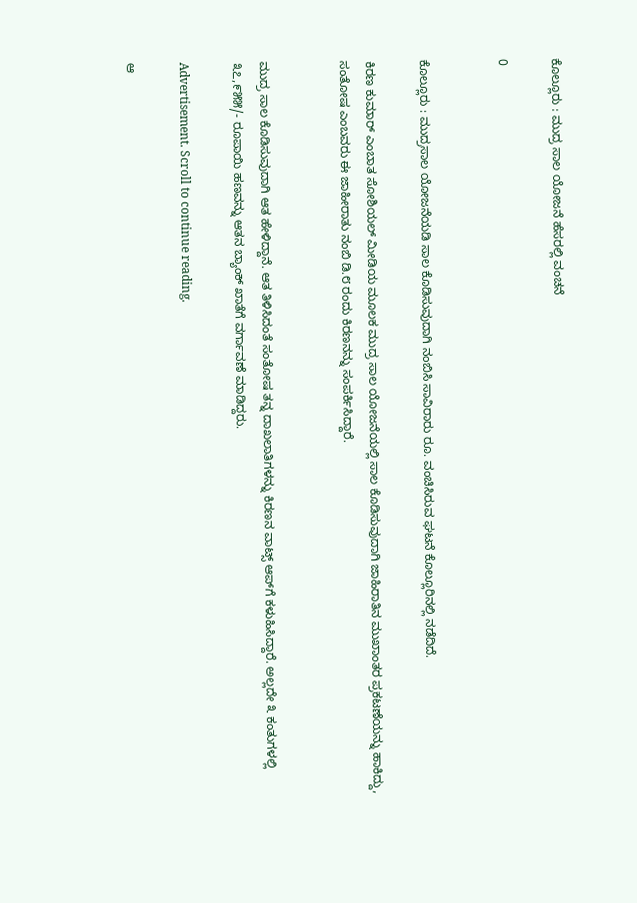ಕೊಲ್ಲೂರು : ಮುದ್ರ ಸಾಲ ಯೋಜನೆ ಹೆಸರಲ್ಲಿ ವಂಚನೆ

0


ಕೊಲ್ಲೂರು : ಮುದ್ರಸಾಲ ಯೋಜನೆಯಡಿ ಸಾಲ ಕೊಡಿಸುವುದಾಗಿ ನಂಬಿಸಿ ಸಾವಿರಾರು ರೂ. ವಂಚಿಸಿರುವ ಘಟನೆ ಕೊಲ್ಲೂರಿನಲ್ಲಿ ನಡೆದಿದೆ.

ಕಿರಣ ಕುಮಾರ್ ಎಂಬಾತ ಸೋಶಿಯಲ್ ಮೀಡಿಯ ಮೂಲಕ ಮುದ್ರ ಸಾಲ ಯೋಜನೆಯಲ್ಲಿ ಸಾಲ ಕೊಡಿಸುವುದಾಗಿ ಜಾಹಿರಾತಿನ ಮುಖಾಂತರ ಪ್ರಕಟಣೆಯನ್ನು ಹಾಕಿದ್ದು, ಸಂತೋಷ ಎಂಬವರು ಈ ಜಾಹೀರಾತು ನಂಬಿ ಡಿ.೮ ರಂದು ಕಿರಣನನ್ನು ಸಂಪರ್ಕಿಸಿದ್ದಾರೆ.


ಮುದ್ರ ಸಾಲ ಕೊಡಿಸುವುದಾಗಿ ಆತ ಹೇಳಿದ್ದಾನೆ. ಆತ ತಿಳಿಸಿದಂತೆ ಸಂತೋಷ ತನ್ನ ದಾಖಲಾತಿಗಳನ್ನು ಕಿರಣನ ವಾಟ್ಸ್ ಆಪ್‌ಗೆ ಕಳುಹಿಸಿದ್ದಾರೆ. ಅಲ್ಲದೇ ೩ ಕಂತುಗಳಲ್ಲಿ ೩೭,೯೫೫/- ರೂಪಾಯಿ ಹಣವನ್ನು ಆತನ ಬ್ಯಾಂಕ್ ಖಾತೆಗೆ ವರ್ಗಾವಣೆ ಮಾಡಿದ್ದರು.

Advertisement. Scroll to continue reading.

ಆ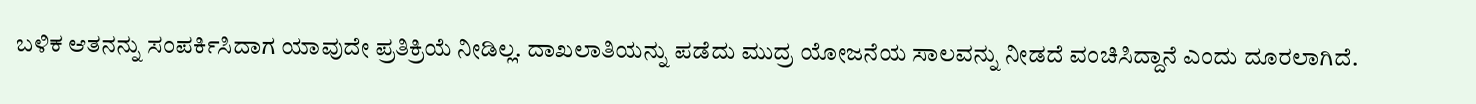ಬಳಿಕ ಆತನನ್ನು ಸಂಪರ್ಕಿಸಿದಾಗ ಯಾವುದೇ ಪ್ರತಿಕ್ರಿಯೆ ನೀಡಿಲ್ಲ. ದಾಖಲಾತಿಯನ್ನು ಪಡೆದು ಮುದ್ರ ಯೋಜನೆಯ ಸಾಲವನ್ನು ನೀಡದೆ ವಂಚಿಸಿದ್ದಾನೆ ಎಂದು ದೂರಲಾಗಿದೆ.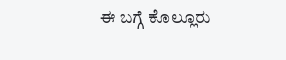ಈ ಬಗ್ಗೆ ಕೊಲ್ಲೂರು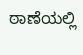ಠಾಣೆಯಲ್ಲಿ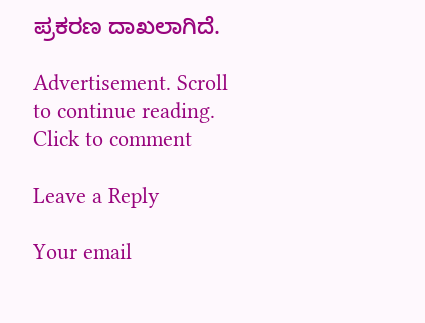ಪ್ರಕರಣ ದಾಖಲಾಗಿದೆ.

Advertisement. Scroll to continue reading.
Click to comment

Leave a Reply

Your email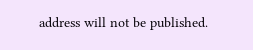address will not be published.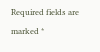Required fields are marked *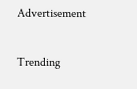Advertisement

Trending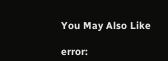You May Also Like

error: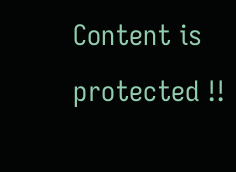Content is protected !!